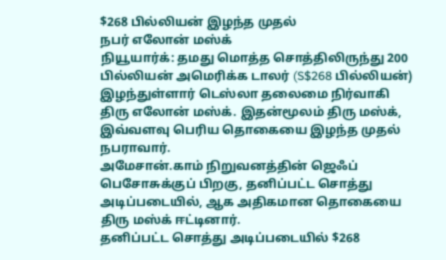$268 பில்லியன் இழந்த முதல்
நபர் எலோன் மஸ்க்
நியூயார்க்: தமது மொத்த சொத்திலிருந்து 200 பில்லியன் அமெரிக்க டாலர் (S$268 பில்லியன்) இழந்துள்ளார் டெஸ்லா தலைமை நிர்வாகி திரு எலோன் மஸ்க். இதன்மூலம் திரு மஸ்க், இவ்வளவு பெரிய தொகையை இழந்த முதல் நபராவார்.
அமேசான்.காம் நிறுவனத்தின் ஜெஃப் பெசோசுக்குப் பிறகு, தனிப்பட்ட சொத்து அடிப்படையில், ஆக அதிகமான தொகையை திரு மஸ்க் ஈட்டினார்.
தனிப்பட்ட சொத்து அடிப்படையில் $268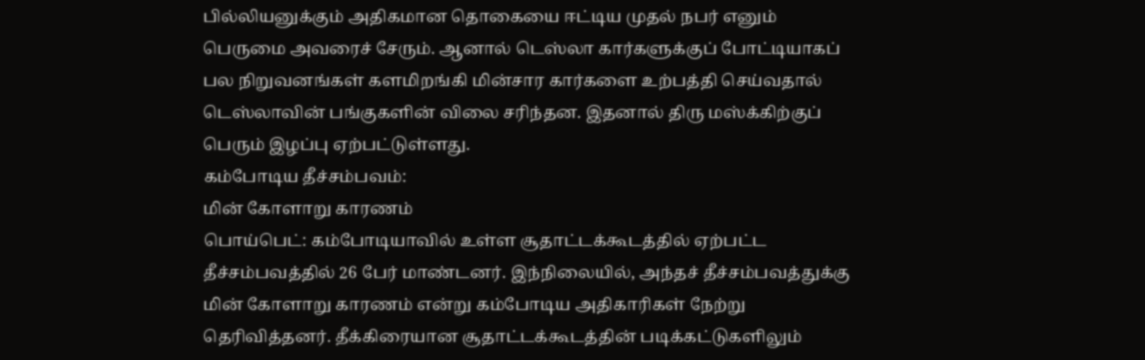பில்லியனுக்கும் அதிகமான தொகையை ஈட்டிய முதல் நபர் எனும் பெருமை அவரைச் சேரும். ஆனால் டெஸ்லா கார்களுக்குப் போட்டியாகப் பல நிறுவனங்கள் களமிறங்கி மின்சார கார்களை உற்பத்தி செய்வதால் டெஸ்லாவின் பங்குகளின் விலை சரிந்தன. இதனால் திரு மஸ்க்கிற்குப் பெரும் இழப்பு ஏற்பட்டுள்ளது.
கம்போடிய தீச்சம்பவம்:
மின் கோளாறு காரணம்
பொய்பெட்: கம்போடியாவில் உள்ள சூதாட்டக்கூடத்தில் ஏற்பட்ட தீச்சம்பவத்தில் 26 பேர் மாண்டனர். இந்நிலையில், அந்தச் தீச்சம்பவத்துக்கு மின் கோளாறு காரணம் என்று கம்போடிய அதிகாரிகள் நேற்று தெரிவித்தனர். தீக்கிரையான சூதாட்டக்கூடத்தின் படிக்கட்டுகளிலும்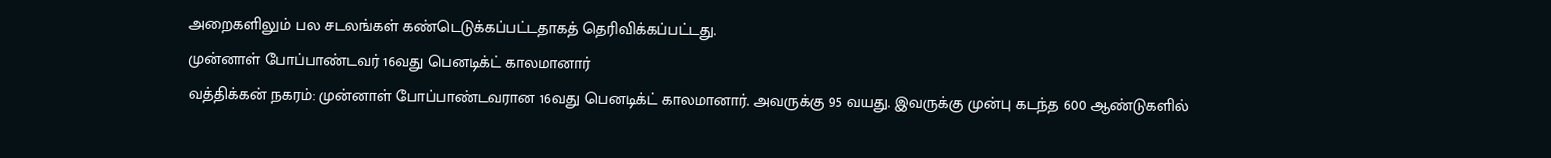அறைகளிலும் பல சடலங்கள் கண்டெடுக்கப்பட்டதாகத் தெரிவிக்கப்பட்டது.
முன்னாள் போப்பாண்டவர் 16வது பெனடிக்ட் காலமானார்
வத்திக்கன் நகரம்: முன்னாள் போப்பாண்டவரான 16வது பெனடிக்ட் காலமானார். அவருக்கு 95 வயது. இவருக்கு முன்பு கடந்த 600 ஆண்டுகளில்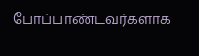போப்பாண்டவர்களாக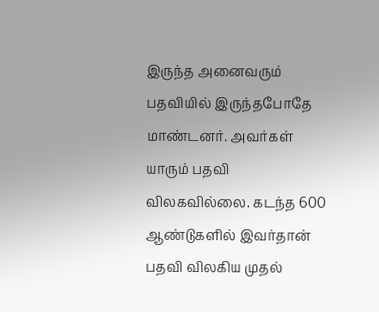இருந்த அனைவரும் பதவியில் இருந்தபோதே மாண்டனர். அவர்கள் யாரும் பதவி விலகவில்லை. கடந்த 600 ஆண்டுகளில் இவர்தான் பதவி விலகிய முதல்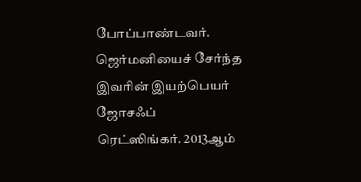போப்பாண்டவர். ஜெர்மனியைச் சேர்ந்த இவரின் இயற்பெயர் ஜோசஃப் ரெட்ஸிங்கர். 2013ஆம்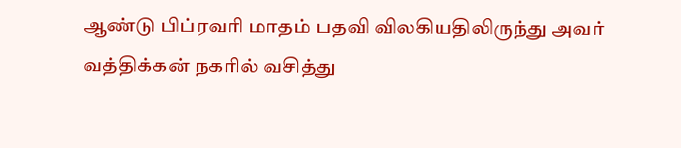ஆண்டு பிப்ரவரி மாதம் பதவி விலகியதிலிருந்து அவர் வத்திக்கன் நகரில் வசித்து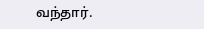வந்தார்.